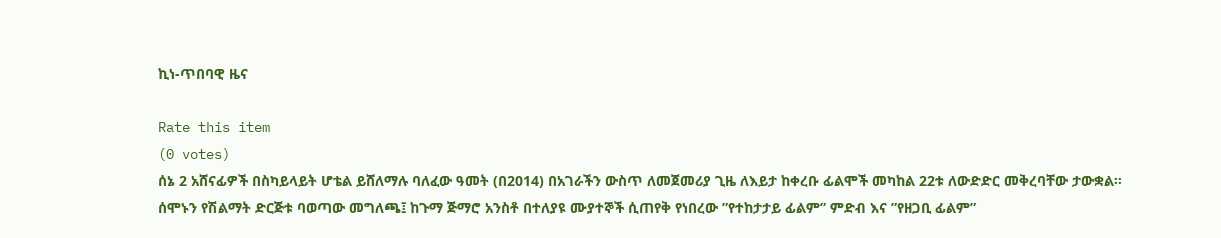ኪነ-ጥበባዊ ዜና

Rate this item
(0 votes)
ሰኔ 2 አሸናፊዎች በስካይላይት ሆቴል ይሸለማሉ ባለፈው ዓመት (በ2014) በአገራችን ውስጥ ለመጀመሪያ ጊዜ ለእይታ ከቀረቡ ፊልሞች መካከል 22ቱ ለውድድር መቅረባቸው ታውቋል፡፡ሰሞኑን የሽልማት ድርጅቱ ባወጣው መግለጫ፤ ከጉማ ጅማሮ አንስቶ በተለያዩ ሙያተኞች ሲጠየቅ የነበረው ”የተከታታይ ፊልም” ምድብ እና ”የዘጋቢ ፊልም”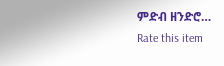ምድብ ዘንድሮ…
Rate this item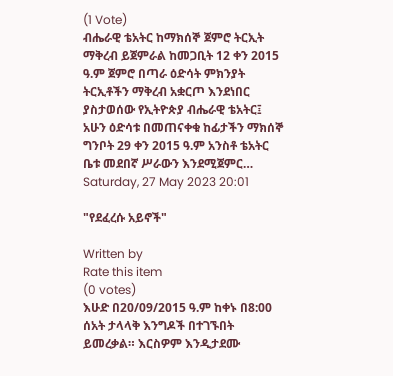(1 Vote)
ብሔራዊ ቴአትር ከማክሰኞ ጀምሮ ትርኢት ማቅረብ ይጀምራል ከመጋቢት 12 ቀን 2015 ዓ.ም ጀምሮ በጣራ ዕድሳት ምክንያት ትርኢቶችን ማቅረብ አቋርጦ እንደነበር ያስታወሰው የኢትዮጵያ ብሔራዊ ቴአትር፤ አሁን ዕድሳቱ በመጠናቀቁ ከፊታችን ማክሰኞ ግንቦት 29 ቀን 2015 ዓ.ም አንስቶ ቴአትር ቤቱ መደበኛ ሥራውን እንደሚጀምር…
Saturday, 27 May 2023 20:01

"የደፈረሱ አይኖች"

Written by
Rate this item
(0 votes)
እሁድ በ20/09/2015 ዓ.ም ከቀኑ በ8:00 ሰአት ታላላቅ እንግዶች በተገኙበት ይመረቃል። እርስዎም እንዲታደሙ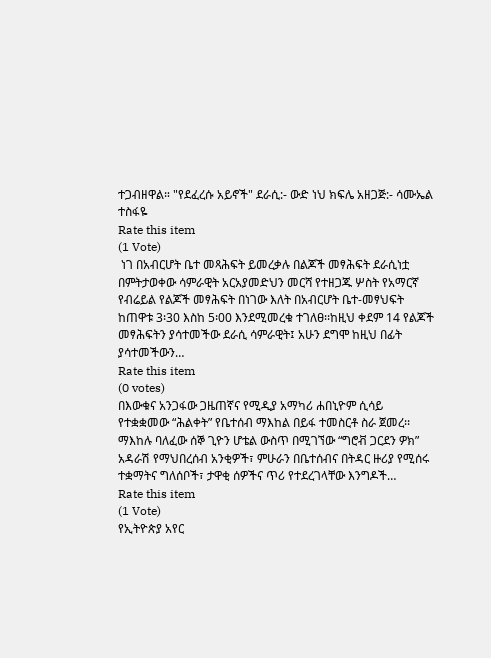ተጋብዘዋል። "የደፈረሱ አይኖች" ደራሲ:- ውድ ነህ ክፍሌ አዘጋጅ:- ሳሙኤል ተስፋዬ
Rate this item
(1 Vote)
 ነገ በአብርሆት ቤተ መጻሕፍት ይመረቃሉ በልጆች መፃሕፍት ደራሲነቷ በምትታወቀው ሳምራዊት አርአያመድህን መርሻ የተዘጋጁ ሦስት የአማርኛ የብሬይል የልጆች መፃሕፍት በነገው እለት በአብርሆት ቤተ-መፃህፍት ከጠዋቱ 3፡30 እስከ 5፡00 እንደሚመረቁ ተገለፀ፡፡ከዚህ ቀደም 14 የልጆች መፃሕፍትን ያሳተመችው ደራሲ ሳምራዊት፤ አሁን ደግሞ ከዚህ በፊት ያሳተመችውን…
Rate this item
(0 votes)
በእውቁና አንጋፋው ጋዜጠኛና የሚዲያ አማካሪ ሐበኒዮም ሲሳይ የተቋቋመው “ሕልቀት” የቤተሰብ ማእከል በይፋ ተመስርቶ ስራ ጀመረ፡፡ ማእከሉ ባለፈው ሰኞ ጊዮን ሆቴል ውስጥ በሚገኘው “ግሮቭ ጋርደን ዎክ” አዳራሽ የማህበረሰብ አንቂዎች፣ ምሁራን በቤተሰብና በትዳር ዙሪያ የሚሰሩ ተቋማትና ግለሰቦች፣ ታዋቂ ሰዎችና ጥሪ የተደረገላቸው እንግዶች…
Rate this item
(1 Vote)
የኢትዮጵያ አየር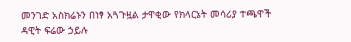መንገድ አስክሬኑን በነፃ አጓጉዟል ታዋቂው የክላርኔት መሳሪያ ተጫዋች ዳዊት ፍሬው ኃይሉ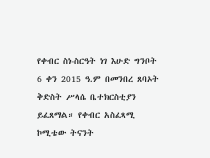የቀብር ስነ-ስርዓት ነገ እሁድ ግንቦት 6 ቀን 2015 ዓ.ም በመንበረ ጸባኦት ቅድስት ሥላሴ ቤተክርስቲያን ይፈጸማል። የቀብር አስፈጻሚ ኮሚቴው ትናንት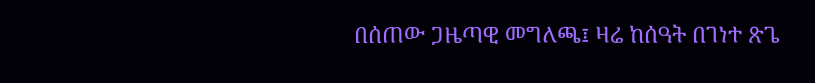በሰጠው ጋዜጣዊ መግለጫ፤ ዛሬ ከሰዓት በገነተ ጽጌ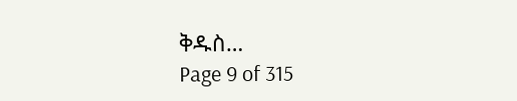ቅዱስ…
Page 9 of 315